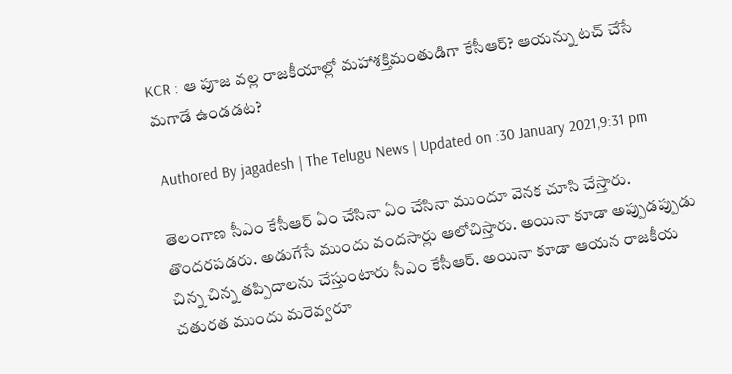KCR : ఆ పూజ వల్ల రాజకీయాల్లో మహాశక్తిమంతుడిగా కేసీఆర్? ఆయన్ను టచ్ చేసే మగాడే ఉండడట?

 Authored By jagadesh | The Telugu News | Updated on :30 January 2021,9:31 pm

తెలంగాణ సీఎం కేసీఆర్ ఏం చేసినా ఏం చేసినా ముందూ వెనక చూసి చేస్తారు. తొందరపడరు. అడుగేసే ముందు వందసార్లు ఆలోచిస్తారు. అయినా కూడా అప్పుడప్పుడు చిన్న చిన్న తప్పిదాలను చేస్తుంటారు సీఎం కేసీఆర్. అయినా కూడా ఆయన రాజకీయ చతురత ముందు మరెవ్వరూ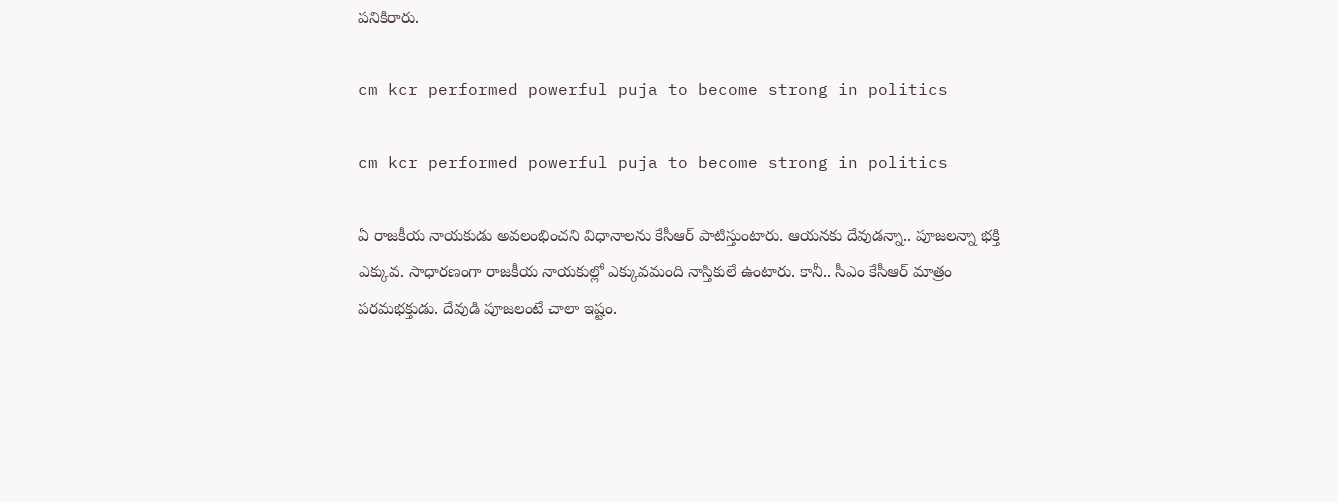పనికిరారు.

cm kcr performed powerful puja to become strong in politics

cm kcr performed powerful puja to become strong in politics

ఏ రాజకీయ నాయకుడు అవలంభించని విధానాలను కేసీఆర్ పాటిస్తుంటారు. ఆయనకు దేవుడన్నా.. పూజలన్నా భక్తి ఎక్కువ. సాధారణంగా రాజకీయ నాయకుల్లో ఎక్కువమంది నాస్తికులే ఉంటారు. కానీ.. సీఎం కేసీఆర్ మాత్రం పరమభక్తుడు. దేవుడి పూజలంటే చాలా ఇష్టం.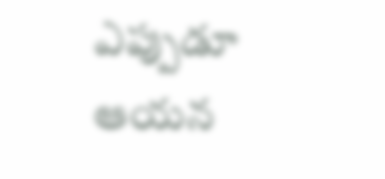ఎప్పుడూ ఆయన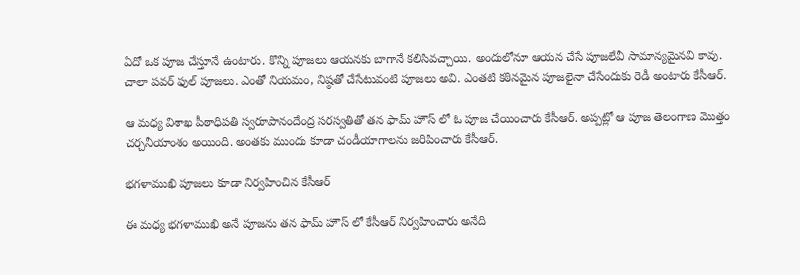ఏదో ఒక పూజ చేస్తూనే ఉంటారు. కొన్ని పూజలు ఆయనకు బాగానే కలిసివచ్చాయి. అందులోనూ ఆయన చేసే పూజలేవీ సామాన్యమైనవి కావు. చాలా పవర్ ఫుల్ పూజలు. ఎంతో నియమం, నిష్ఠతో చేసేటువంటి పూజలు అవి. ఎంతటి కఠినమైన పూజలైనా చేసేందుకు రెడీ అంటారు కేసీఆర్.

ఆ మధ్య విశాఖ పీఠాధిపతి స్వరూపానందేంద్ర సరస్వతితో తన ఫామ్ హౌస్ లో ఓ పూజ చేయించారు కేసీఆర్. అప్పట్లో ఆ పూజ తెలంగాణ మొత్తం చర్చనీయాంశం అయింది. అంతకు ముందు కూడా చండీయాగాలను జరిపించారు కేసీఆర్.

భగళాముఖి పూజలు కూడా నిర్వహించిన కేసీఆర్

ఈ మధ్య భగళాముఖి అనే పూజను తన ఫామ్ హౌస్ లో కేసీఆర్ నిర్వహించారు అనేది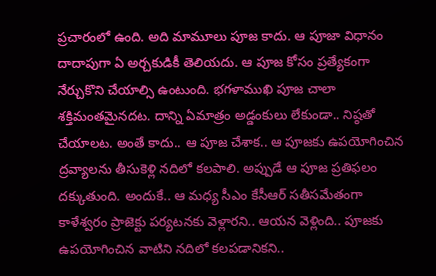ప్రచారంలో ఉంది. అది మామూలు పూజ కాదు. ఆ పూజా విధానం దాదాపుగా ఏ అర్చకుడికీ తెలియదు. ఆ పూజ కోసం ప్రత్యేకంగా నేర్చుకొని చేయాల్సి ఉంటుంది. భగళాముఖి పూజ చాలా శక్తిమంతమైనదట. దాన్ని ఏమాత్రం అడ్డంకులు లేకుండా.. నిష్ఠతో చేయాలట. అంతే కాదు.. ఆ పూజ చేశాక.. ఆ పూజకు ఉపయోగించిన ద్రవ్యాలను తీసుకెళ్లి నదిలో కలపాలి. అప్పుడే ఆ పూజ ప్రతిఫలం దక్కుతుంది. అందుకే.. ఆ మధ్య సీఎం కేసీఆర్ సతీసమేతంగా కాళేశ్వరం ప్రాజెక్టు పర్యటనకు వెళ్లారని.. ఆయన వెళ్లింది.. పూజకు ఉపయోగించిన వాటిని నదిలో కలపడానికని..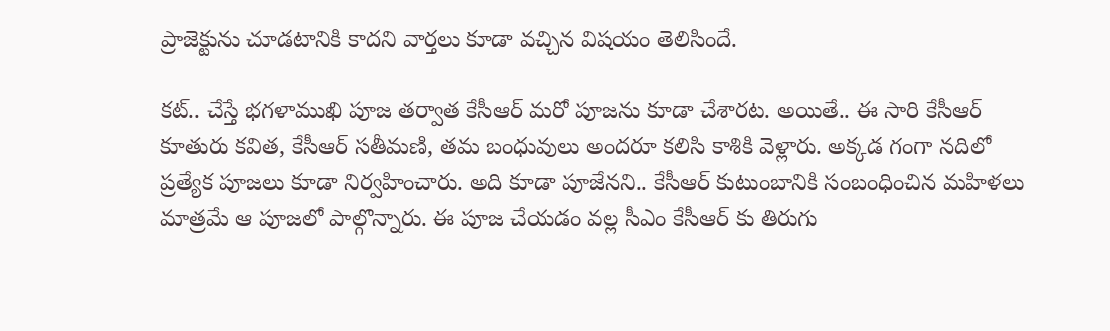ప్రాజెక్టును చూడటానికి కాదని వార్తలు కూడా వచ్చిన విషయం తెలిసిందే.

కట్.. చేస్తే భగళాముఖి పూజ తర్వాత కేసీఆర్ మరో పూజను కూడా చేశారట. అయితే.. ఈ సారి కేసీఆర్ కూతురు కవిత, కేసీఆర్ సతీమణి, తమ బంధువులు అందరూ కలిసి కాశికి వెళ్లారు. అక్కడ గంగా నదిలో ప్రత్యేక పూజలు కూడా నిర్వహించారు. అది కూడా పూజేనని.. కేసీఆర్ కుటుంబానికి సంబంధించిన మహిళలు మాత్రమే ఆ పూజలో పాల్గొన్నారు. ఈ పూజ చేయడం వల్ల సీఎం కేసీఆర్ కు తిరుగు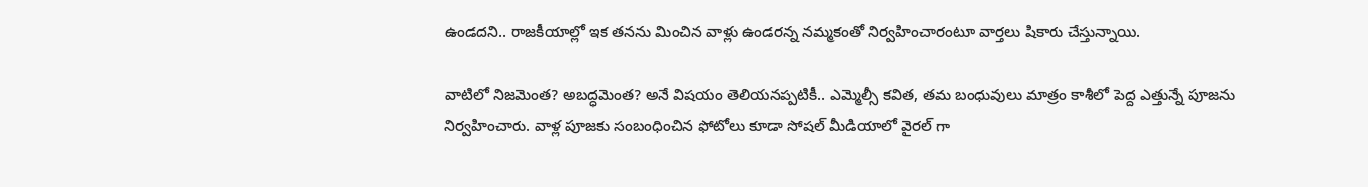ఉండదని.. రాజకీయాల్లో ఇక తనను మించిన వాళ్లు ఉండరన్న నమ్మకంతో నిర్వహించారంటూ వార్తలు షికారు చేస్తున్నాయి.

వాటిలో నిజమెంత? అబద్ధమెంత? అనే విషయం తెలియనప్పటికీ.. ఎమ్మెల్సీ కవిత, తమ బంధువులు మాత్రం కాశీలో పెద్ద ఎత్తున్నే పూజను నిర్వహించారు. వాళ్ల పూజకు సంబంధించిన ఫోటోలు కూడా సోషల్ మీడియాలో వైరల్ గా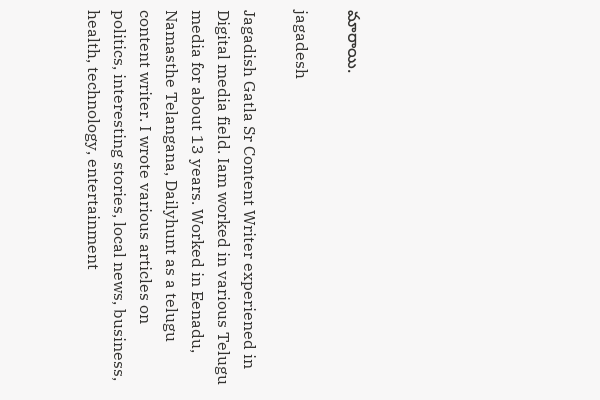మారాయి.

jagadesh

Jagadish Gatla Sr Content Writer experiened in Digital media field. Iam worked in various Telugu media for about 13 years. Worked in Eenadu, Namasthe Telangana, Dailyhunt as a telugu content writer. I wrote various articles on politics, interesting stories, local news, business, health, technology, entertainment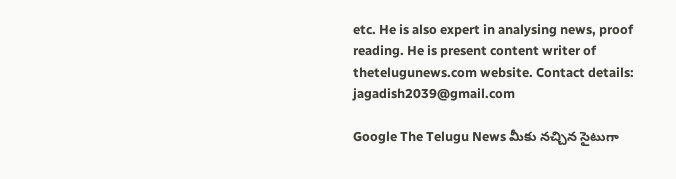etc. He is also expert in analysing news, proof reading. He is present content writer of thetelugunews.com website. Contact details: jagadish2039@gmail.com

Google The Telugu News మీకు నచ్చిన సైటుగా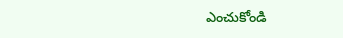ఎంచుకోండి